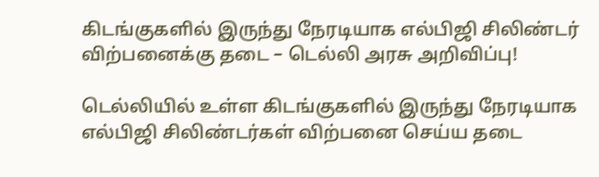கிடங்குகளில் இருந்து நேரடியாக எல்பிஜி சிலிண்டர் விற்பனைக்கு தடை – டெல்லி அரசு அறிவிப்பு!

டெல்லியில் உள்ள கிடங்குகளில் இருந்து நேரடியாக எல்பிஜி சிலிண்டர்கள் விற்பனை செய்ய தடை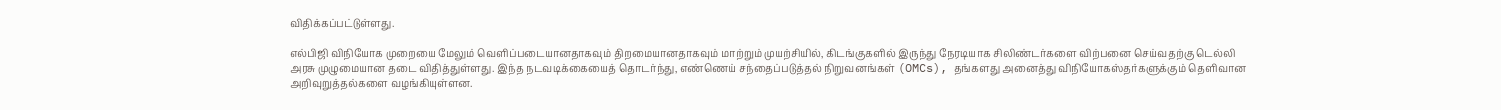விதிக்கப்பட்டுள்ளது.

எல்பிஜி விநியோக முறையை மேலும் வெளிப்படையானதாகவும் திறமையானதாகவும் மாற்றும் முயற்சியில், கிடங்குகளில் இருந்து நேரடியாக சிலிண்டர்களை விற்பனை செய்வதற்கு டெல்லி அரசு முழுமையான தடை விதித்துள்ளது. இந்த நடவடிக்கையைத் தொடர்ந்து, எண்ணெய் சந்தைப்படுத்தல் நிறுவனங்கள் (OMCs), தங்களது அனைத்து விநியோகஸ்தர்களுக்கும் தெளிவான அறிவுறுத்தல்களை வழங்கியுள்ளன.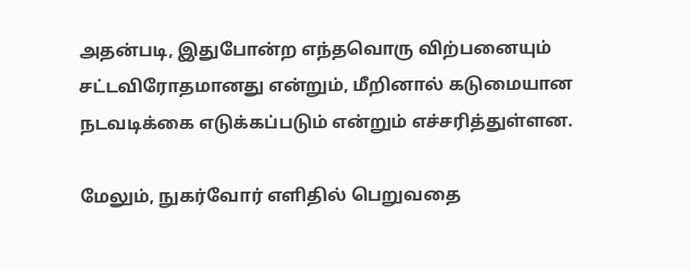அதன்படி, இதுபோன்ற எந்தவொரு விற்பனையும் சட்டவிரோதமானது என்றும், மீறினால் கடுமையான நடவடிக்கை எடுக்கப்படும் என்றும் எச்சரித்துள்ளன.

மேலும், நுகர்வோர் எளிதில் பெறுவதை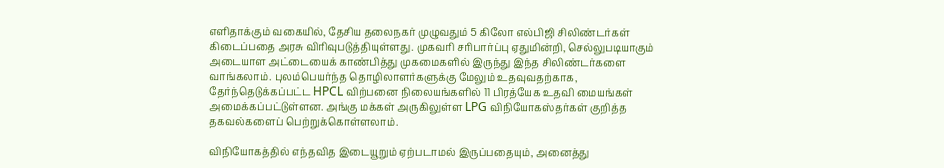எளிதாக்கும் வகையில், தேசிய தலைநகர் முழுவதும் 5 கிலோ எல்பிஜி சிலிண்டர்கள் கிடைப்பதை அரசு விரிவுபடுத்தியுள்ளது. முகவரி சரிபார்ப்பு ஏதுமின்றி, செல்லுபடியாகும் அடையாள அட்டையைக் காண்பித்து முகமைகளில் இருந்து இந்த சிலிண்டர்களை வாங்கலாம். புலம்பெயர்ந்த தொழிலாளர்களுக்கு மேலும் உதவுவதற்காக, தேர்ந்தெடுக்கப்பட்ட HPCL விற்பனை நிலையங்களில் 11 பிரத்யேக உதவி மையங்கள் அமைக்கப்பட்டுள்ளன. அங்கு மக்கள் அருகிலுள்ள LPG விநியோகஸ்தர்கள் குறித்த தகவல்களைப் பெற்றுக்கொள்ளலாம்.

விநியோகத்தில் எந்தவித இடையூறும் ஏற்படாமல் இருப்பதையும், அனைத்து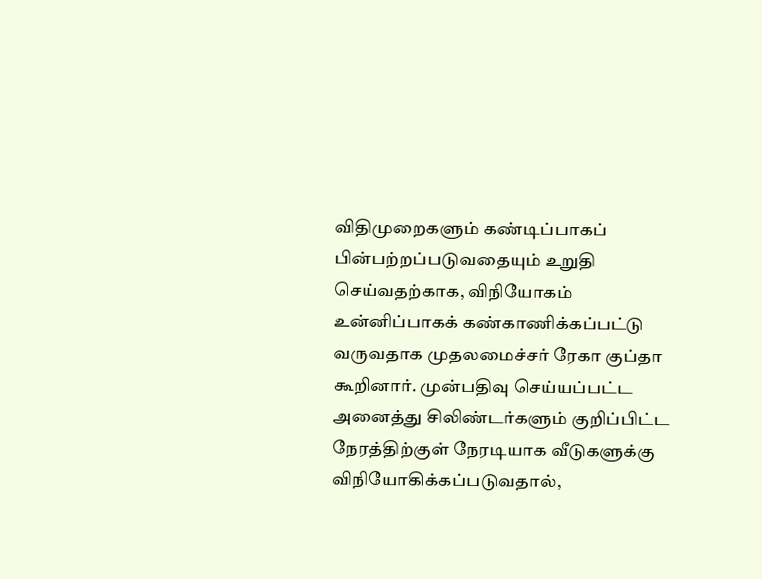விதிமுறைகளும் கண்டிப்பாகப் பின்பற்றப்படுவதையும் உறுதி செய்வதற்காக, விநியோகம் உன்னிப்பாகக் கண்காணிக்கப்பட்டு வருவதாக முதலமைச்சர் ரேகா குப்தா கூறினார். முன்பதிவு செய்யப்பட்ட அனைத்து சிலிண்டர்களும் குறிப்பிட்ட நேரத்திற்குள் நேரடியாக வீடுகளுக்கு விநியோகிக்கப்படுவதால்,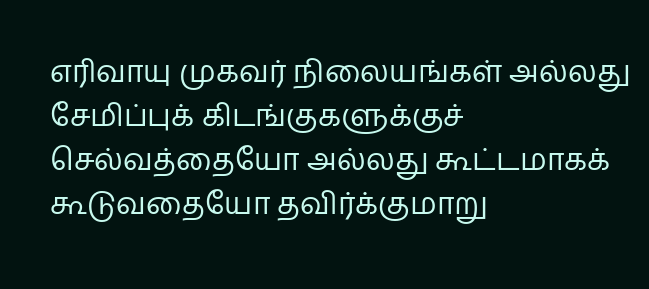எரிவாயு முகவர் நிலையங்கள் அல்லது சேமிப்புக் கிடங்குகளுக்குச் செல்வத்தையோ அல்லது கூட்டமாகக் கூடுவதையோ தவிர்க்குமாறு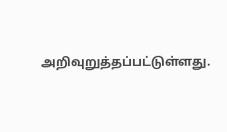அறிவுறுத்தப்பட்டுள்ளது.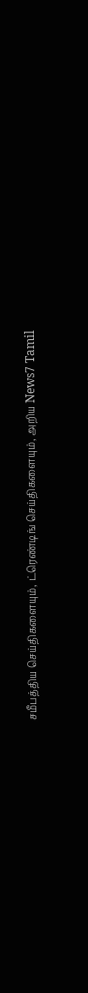சமீபத்திய செய்திகளையும், ட்ரெண்டிங் செய்திகளையும், அறிய News7 Tamil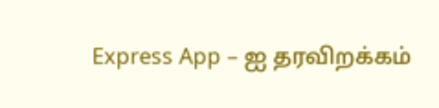Express App – ஐ தரவிறக்கம்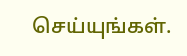செய்யுங்கள்.